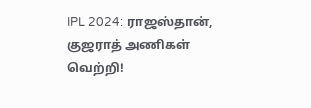IPL 2024: ராஜஸ்தான், குஜராத் அணிகள் வெற்றி!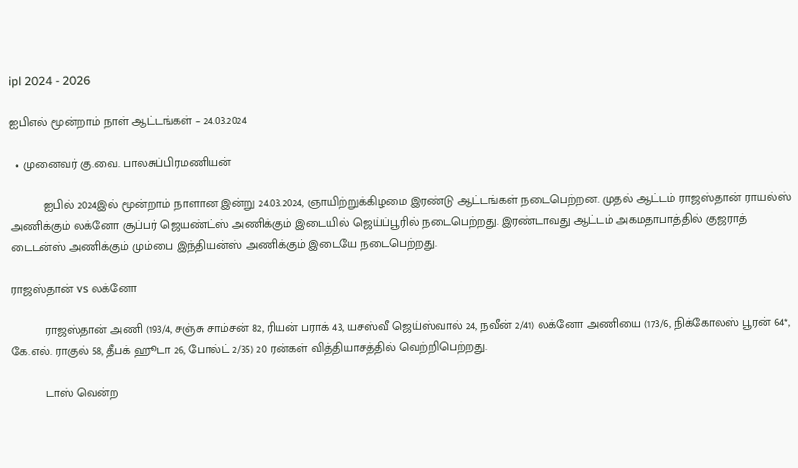ipl 2024 - 2026

ஐபிஎல் மூன்றாம் நாள் ஆட்டங்கள் – 24.03.2024

  • முனைவர் கு.வை. பாலசுப்பிரமணியன்

          ஐபில் 2024இல் மூன்றாம் நாளான இன்று 24.03.2024, ஞாயிற்றுக்கிழமை இரண்டு ஆட்டங்கள் நடைபெற்றன. முதல் ஆட்டம் ராஜஸ்தான் ராயல்ஸ் அணிக்கும் லக்னோ சூப்பர் ஜெயண்ட்ஸ் அணிக்கும் இடையில் ஜெய்ப்பூரில் நடைபெற்றது. இரண்டாவது ஆட்டம் அகமதாபாத்தில் குஜராத் டைடன்ஸ் அணிக்கும் மும்பை இந்தியன்ஸ் அணிக்கும் இடையே நடைபெற்றது.

ராஜஸ்தான் vs லக்னோ

          ராஜஸ்தான் அணி (193/4, சஞ்சு சாம்சன் 82, ரியன் பராக் 43, யசஸ்வீ ஜெய்ஸ்வால் 24, நவீன் 2/41) லக்னோ அணியை (173/6, நிக்கோலஸ் பூரன் 64*, கே.எல். ராகுல் 58, தீபக் ஹூடா 26, போல்ட் 2/35) 20 ரன்கள் வித்தியாசத்தில் வெற்றிபெற்றது.

          டாஸ் வென்ற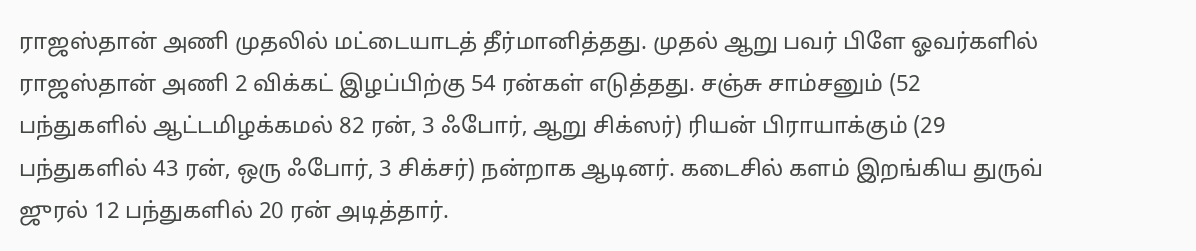ராஜஸ்தான் அணி முதலில் மட்டையாடத் தீர்மானித்தது. முதல் ஆறு பவர் பிளே ஓவர்களில் ராஜஸ்தான் அணி 2 விக்கட் இழப்பிற்கு 54 ரன்கள் எடுத்தது. சஞ்சு சாம்சனும் (52 பந்துகளில் ஆட்டமிழக்கமல் 82 ரன், 3 ஃபோர், ஆறு சிக்ஸர்) ரியன் பிராயாக்கும் (29 பந்துகளில் 43 ரன், ஒரு ஃபோர், 3 சிக்சர்) நன்றாக ஆடினர். கடைசில் களம் இறங்கிய துருவ் ஜுரல் 12 பந்துகளில் 20 ரன் அடித்தார்.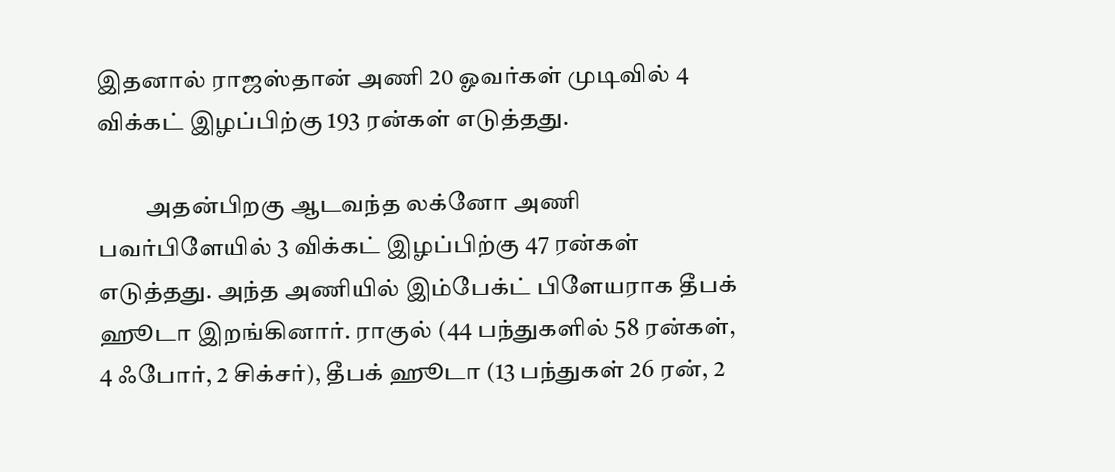இதனால் ராஜஸ்தான் அணி 20 ஓவர்கள் முடிவில் 4 விக்கட் இழப்பிற்கு 193 ரன்கள் எடுத்தது.

          அதன்பிறகு ஆடவந்த லக்னோ அணி பவர்பிளேயில் 3 விக்கட் இழப்பிற்கு 47 ரன்கள் எடுத்தது. அந்த அணியில் இம்பேக்ட் பிளேயராக தீபக் ஹூடா இறங்கினார். ராகுல் (44 பந்துகளில் 58 ரன்கள், 4 ஃபோர், 2 சிக்சர்), தீபக் ஹூடா (13 பந்துகள் 26 ரன், 2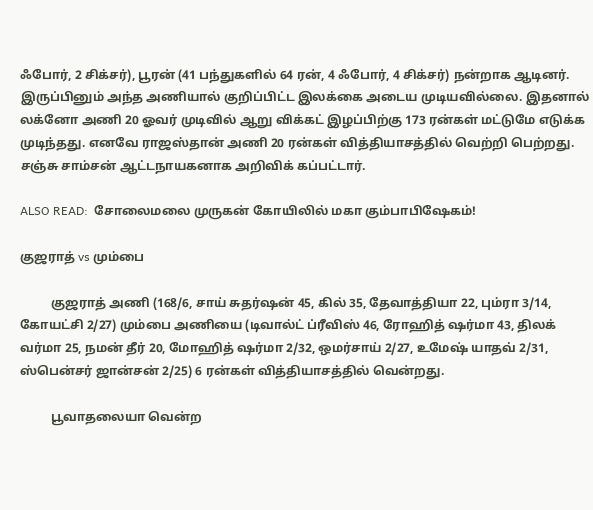ஃபோர், 2 சிக்சர்), பூரன் (41 பந்துகளில் 64 ரன், 4 ஃபோர், 4 சிக்சர்) நன்றாக ஆடினர். இருப்பினும் அந்த அணியால் குறிப்பிட்ட இலக்கை அடைய முடியவில்லை. இதனால் லக்னோ அணி 20 ஓவர் முடிவில் ஆறு விக்கட் இழப்பிற்கு 173 ரன்கள் மட்டுமே எடுக்க முடிந்தது. எனவே ராஜஸ்தான் அணி 20 ரன்கள் வித்தியாசத்தில் வெற்றி பெற்றது.  சஞ்சு சாம்சன் ஆட்டநாயகனாக அறிவிக் கப்பட்டார்.

ALSO READ:  சோலைமலை முருகன் கோயிலில் மகா கும்பாபிஷேகம்!

குஜராத் vs மும்பை

          குஜராத் அணி (168/6, சாய் சுதர்ஷன் 45, கில் 35, தேவாத்தியா 22, பும்ரா 3/14, கோயட்சி 2/27) மும்பை அணியை (டிவால்ட் ப்ரீவிஸ் 46, ரோஹித் ஷர்மா 43, திலக் வர்மா 25, நமன் தீர் 20, மோஹித் ஷர்மா 2/32, ஒமர்சாய் 2/27, உமேஷ் யாதவ் 2/31, ஸ்பென்சர் ஜான்சன் 2/25) 6 ரன்கள் வித்தியாசத்தில் வென்றது.

          பூவாதலையா வென்ற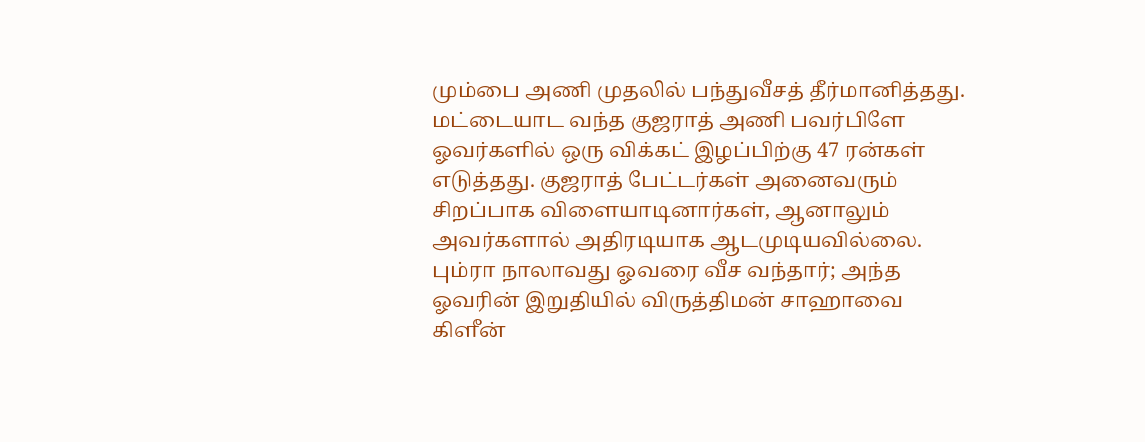மும்பை அணி முதலில் பந்துவீசத் தீர்மானித்தது. மட்டையாட வந்த குஜராத் அணி பவர்பிளே ஓவர்களில் ஒரு விக்கட் இழப்பிற்கு 47 ரன்கள் எடுத்தது. குஜராத் பேட்டர்கள் அனைவரும் சிறப்பாக விளையாடினார்கள், ஆனாலும் அவர்களால் அதிரடியாக ஆடமுடியவில்லை. பும்ரா நாலாவது ஓவரை வீச வந்தார்; அந்த ஓவரின் இறுதியில் விருத்திமன் சாஹாவை கிளீன்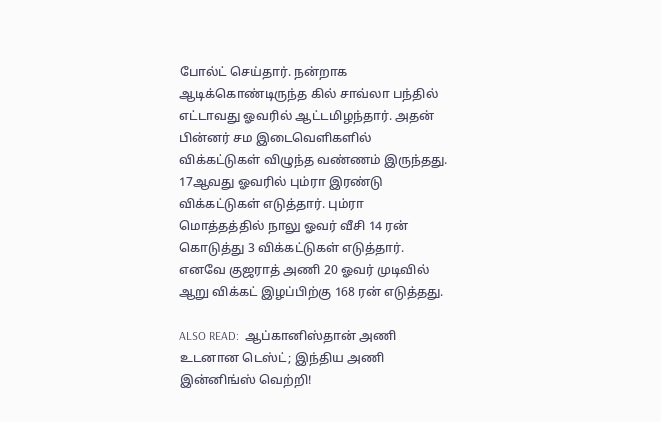போல்ட் செய்தார். நன்றாக ஆடிக்கொண்டிருந்த கில் சாவ்லா பந்தில் எட்டாவது ஓவரில் ஆட்டமிழந்தார். அதன் பின்னர் சம இடைவெளிகளில் விக்கட்டுகள் விழுந்த வண்ணம் இருந்தது. 17ஆவது ஓவரில் பும்ரா இரண்டு விக்கட்டுகள் எடுத்தார். பும்ரா மொத்தத்தில் நாலு ஓவர் வீசி 14 ரன் கொடுத்து 3 விக்கட்டுகள் எடுத்தார். எனவே குஜராத் அணி 20 ஓவர் முடிவில் ஆறு விக்கட் இழப்பிற்கு 168 ரன் எடுத்தது.

ALSO READ:  ஆப்கானிஸ்தான் அணி உடனான டெஸ்ட்; இந்திய அணி இன்னிங்ஸ் வெற்றி!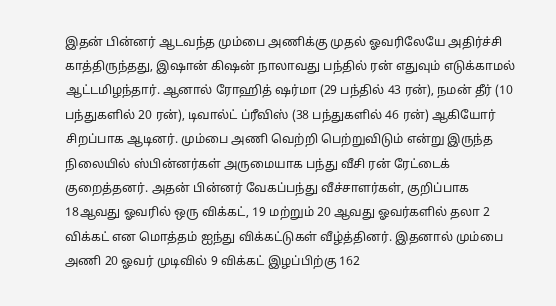இதன் பின்னர் ஆடவந்த மும்பை அணிக்கு முதல் ஓவரிலேயே அதிர்ச்சி காத்திருந்தது, இஷான் கிஷன் நாலாவது பந்தில் ரன் எதுவும் எடுக்காமல் ஆட்டமிழந்தார். ஆனால் ரோஹித் ஷர்மா (29 பந்தில் 43 ரன்), நமன் தீர் (10 பந்துகளில் 20 ரன்), டிவால்ட் ப்ரீவிஸ் (38 பந்துகளில் 46 ரன்) ஆகியோர் சிறப்பாக ஆடினர். மும்பை அணி வெற்றி பெற்றுவிடும் என்று இருந்த நிலையில் ஸ்பின்னர்கள் அருமையாக பந்து வீசி ரன் ரேட்டைக் குறைத்தனர். அதன் பின்னர் வேகப்பந்து வீச்சாளர்கள், குறிப்பாக 18ஆவது ஓவரில் ஒரு விக்கட், 19 மற்றும் 20 ஆவது ஓவர்களில் தலா 2 விக்கட் என மொத்தம் ஐந்து விக்கட்டுகள் வீழ்த்தினர். இதனால் மும்பை அணி 20 ஓவர் முடிவில் 9 விக்கட் இழப்பிற்கு 162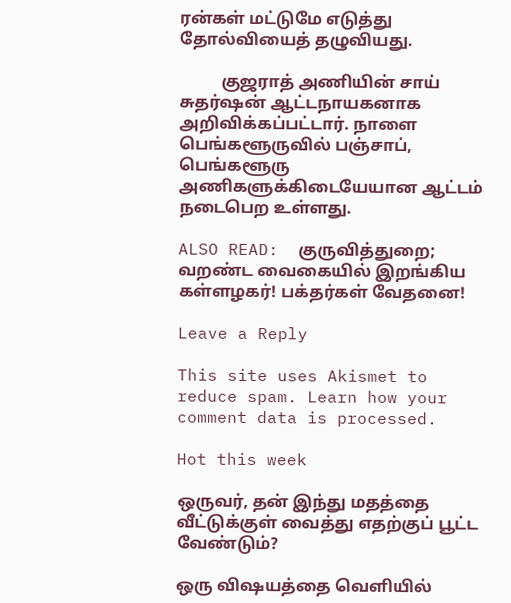ரன்கள் மட்டுமே எடுத்து தோல்வியைத் தழுவியது.

          குஜராத் அணியின் சாய் சுதர்ஷன் ஆட்டநாயகனாக அறிவிக்கப்பட்டார். நாளை பெங்களூருவில் பஞ்சாப், பெங்களூரு அணிகளுக்கிடையேயான ஆட்டம் நடைபெற உள்ளது.

ALSO READ:  குருவித்துறை; வறண்ட வைகையில் இறங்கிய கள்ளழகர்! பக்தர்கள் வேதனை!

Leave a Reply

This site uses Akismet to reduce spam. Learn how your comment data is processed.

Hot this week

ஒருவர், தன் இந்து மதத்தை வீட்டுக்குள் வைத்து எதற்குப் பூட்ட வேண்டும்?

ஒரு விஷயத்தை வெளியில்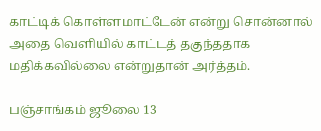காட்டிக் கொள்ளமாட்டேன் என்று சொன்னால் அதை வெளியில் காட்டத் தகுந்ததாக மதிக்கவில்லை என்றுதான் அர்த்தம்.

பஞ்சாங்கம் ஜூலை 13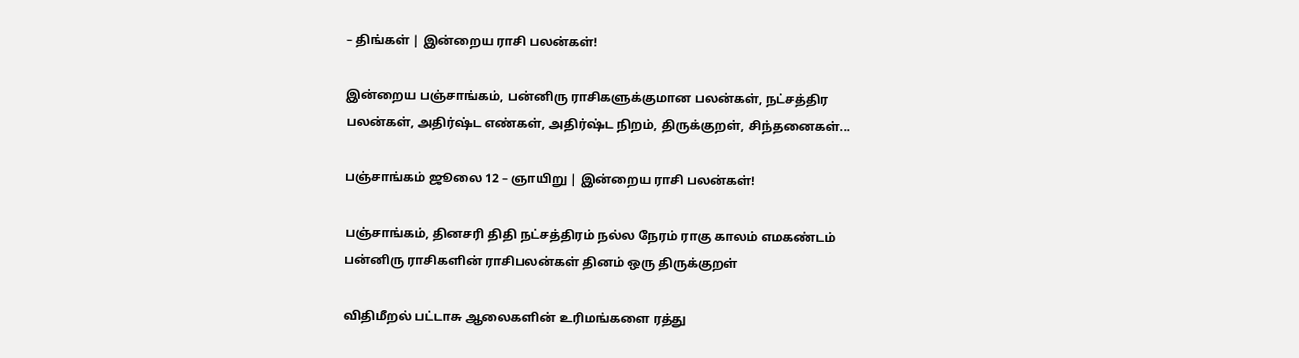– திங்கள் | இன்றைய ராசி பலன்கள்!

இன்றைய பஞ்சாங்கம், பன்னிரு ராசிகளுக்குமான பலன்கள், நட்சத்திர பலன்கள், அதிர்ஷ்ட எண்கள், அதிர்ஷ்ட நிறம், திருக்குறள், சிந்தனைகள்...

பஞ்சாங்கம் ஜூலை 12 – ஞாயிறு | இன்றைய ராசி பலன்கள்!

பஞ்சாங்கம், தினசரி திதி நட்சத்திரம் நல்ல நேரம் ராகு காலம் எமகண்டம் பன்னிரு ராசிகளின் ராசிபலன்கள் தினம் ஒரு திருக்குறள்

விதிமீறல் பட்டாசு ஆலைகளின் உரிமங்களை ரத்து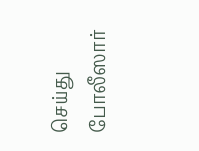செய்து போலீஸார்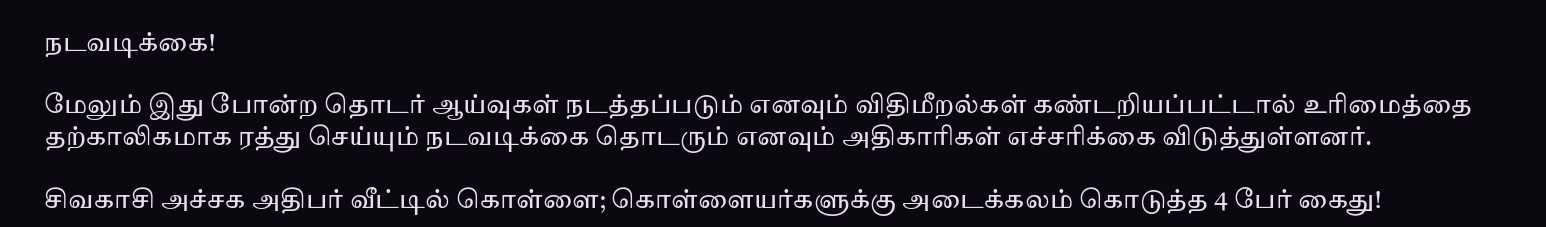நடவடிக்கை!

மேலும் இது போன்ற தொடர் ஆய்வுகள் நடத்தப்படும் எனவும் விதிமீறல்கள் கண்டறியப்பட்டால் உரிமைத்தை தற்காலிகமாக ரத்து செய்யும் நடவடிக்கை தொடரும் எனவும் அதிகாரிகள் எச்சரிக்கை விடுத்துள்ளனர்.

சிவகாசி அச்சக அதிபர் வீட்டில் கொள்ளை; கொள்ளையர்களுக்கு அடைக்கலம் கொடுத்த 4 பேர் கைது!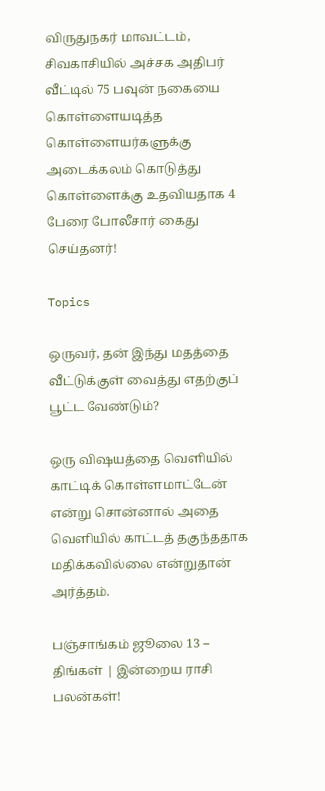விருதுநகர் மாவட்டம், சிவகாசியில் அச்சக அதிபர் வீட்டில் 75 பவுன் நகையை கொள்ளையடித்த கொள்ளையர்களுக்கு அடைக்கலம் கொடுத்து கொள்ளைக்கு உதவியதாக 4 பேரை போலீசார் கைது செய்தனர்!

Topics

ஒருவர், தன் இந்து மதத்தை வீட்டுக்குள் வைத்து எதற்குப் பூட்ட வேண்டும்?

ஒரு விஷயத்தை வெளியில் காட்டிக் கொள்ளமாட்டேன் என்று சொன்னால் அதை வெளியில் காட்டத் தகுந்ததாக மதிக்கவில்லை என்றுதான் அர்த்தம்.

பஞ்சாங்கம் ஜூலை 13 – திங்கள் | இன்றைய ராசி பலன்கள்!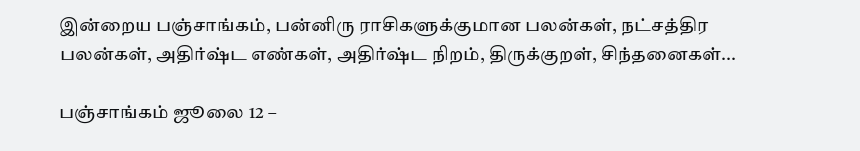இன்றைய பஞ்சாங்கம், பன்னிரு ராசிகளுக்குமான பலன்கள், நட்சத்திர பலன்கள், அதிர்ஷ்ட எண்கள், அதிர்ஷ்ட நிறம், திருக்குறள், சிந்தனைகள்...

பஞ்சாங்கம் ஜூலை 12 –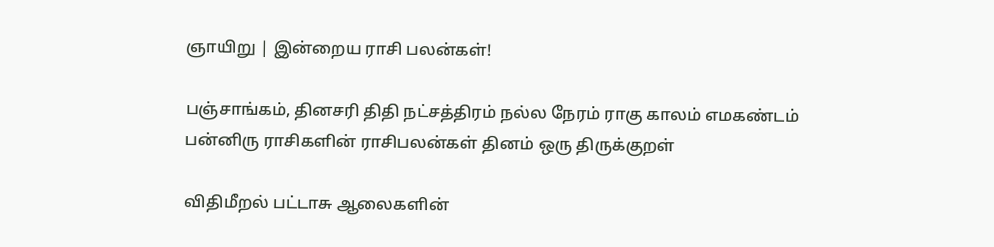ஞாயிறு | இன்றைய ராசி பலன்கள்!

பஞ்சாங்கம், தினசரி திதி நட்சத்திரம் நல்ல நேரம் ராகு காலம் எமகண்டம் பன்னிரு ராசிகளின் ராசிபலன்கள் தினம் ஒரு திருக்குறள்

விதிமீறல் பட்டாசு ஆலைகளின்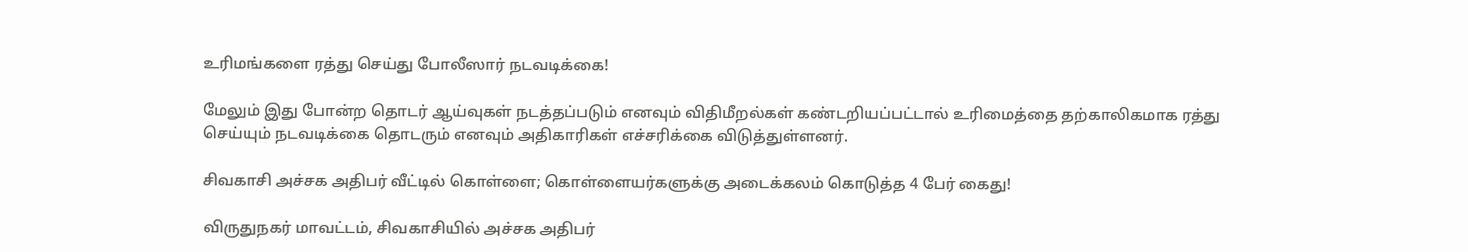உரிமங்களை ரத்து செய்து போலீஸார் நடவடிக்கை!

மேலும் இது போன்ற தொடர் ஆய்வுகள் நடத்தப்படும் எனவும் விதிமீறல்கள் கண்டறியப்பட்டால் உரிமைத்தை தற்காலிகமாக ரத்து செய்யும் நடவடிக்கை தொடரும் எனவும் அதிகாரிகள் எச்சரிக்கை விடுத்துள்ளனர்.

சிவகாசி அச்சக அதிபர் வீட்டில் கொள்ளை; கொள்ளையர்களுக்கு அடைக்கலம் கொடுத்த 4 பேர் கைது!

விருதுநகர் மாவட்டம், சிவகாசியில் அச்சக அதிபர்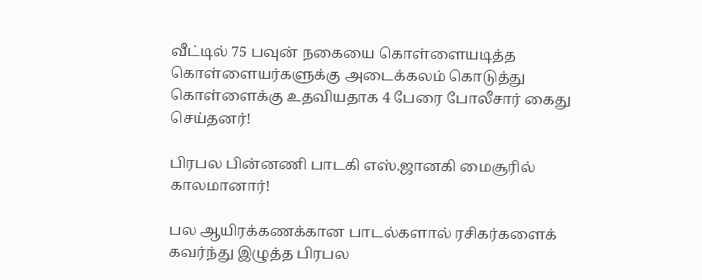வீட்டில் 75 பவுன் நகையை கொள்ளையடித்த கொள்ளையர்களுக்கு அடைக்கலம் கொடுத்து கொள்ளைக்கு உதவியதாக 4 பேரை போலீசார் கைது செய்தனர்!

பிரபல பின்னணி பாடகி எஸ்.ஜானகி மைசூரில் காலமானார்!

பல ஆயிரக்கணக்கான பாடல்களால் ரசிகர்களைக் கவர்ந்து இழுத்த பிரபல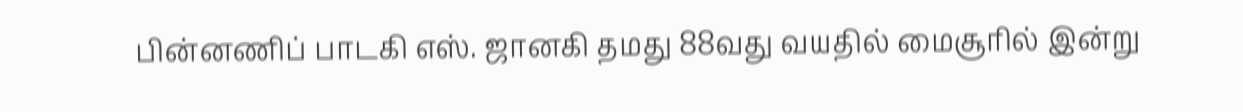பின்னணிப் பாடகி எஸ். ஜானகி தமது 88வது வயதில் மைசூரில் இன்று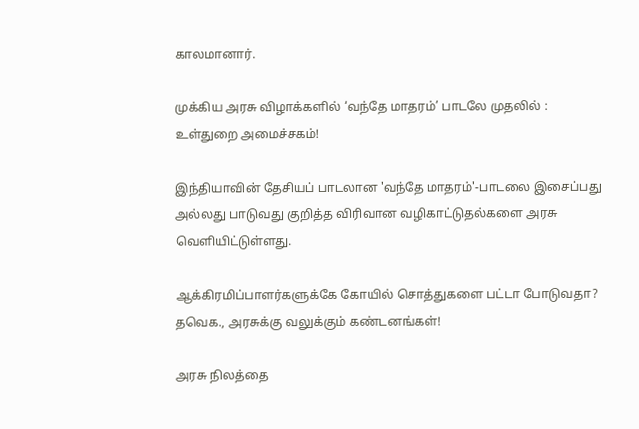காலமானார்.

முக்கிய அரசு விழாக்களில் ‘வந்தே மாதரம்’ பாடலே முதலில் : உள்துறை அமைச்சகம்!

இந்தியாவின் தேசியப் பாடலான 'வந்தே மாதரம்'-பாடலை இசைப்பது அல்லது பாடுவது குறித்த விரிவான வழிகாட்டுதல்களை அரசு வெளியிட்டுள்ளது.

ஆக்கிரமிப்பாளர்களுக்கே கோயில் சொத்துகளை பட்டா போடுவதா? தவெக., அரசுக்கு வலுக்கும் கண்டனங்கள்!

அரசு நிலத்தை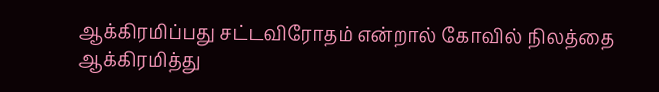ஆக்கிரமிப்பது சட்டவிரோதம் என்றால் கோவில் நிலத்தை ஆக்கிரமித்து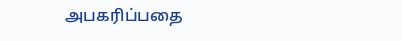அபகரிப்பதை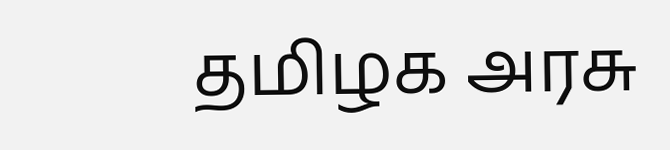தமிழக அரசு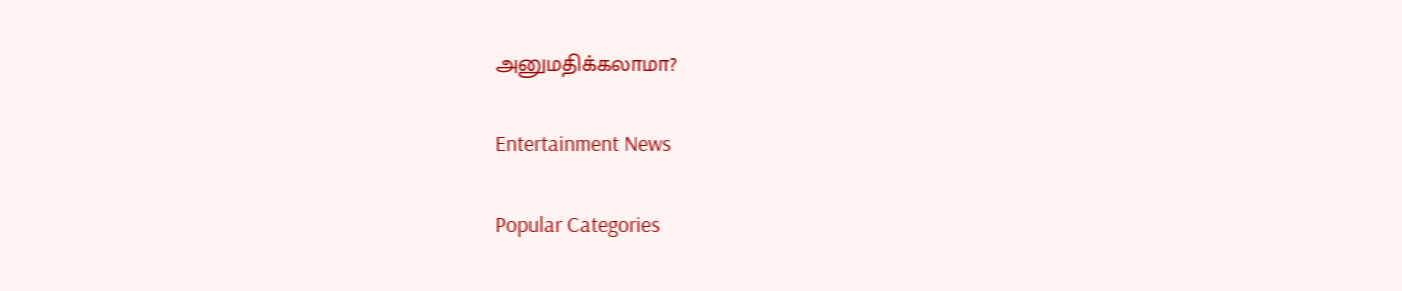அனுமதிக்கலாமா?

Entertainment News

Popular Categories